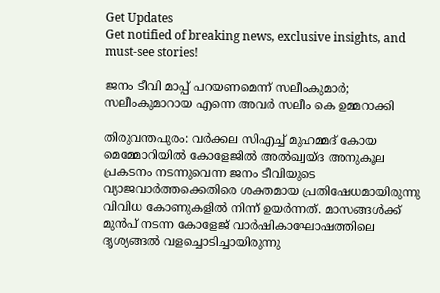Get Updates
Get notified of breaking news, exclusive insights, and must-see stories!

ജനം ടീവി മാപ്പ് പറയണമെന്ന് സലീംകുമാര്‍; സലീംകുമാറായ എന്നെ അവര്‍ സലീം കെ ഉമ്മറാക്കി

തിരുവന്തപുരം: വര്‍ക്കല സിഎച്ച് മുഹമ്മദ് കോയ മെമ്മോറിയില്‍ കോളേജില്‍ അല്‍ഖ്വയ്ദ അനുകൂല പ്രകടനം നടന്നുവെന്ന ജനം ടീവിയുടെ വ്യാജവാര്‍ത്തക്കെതിരെ ശക്തമായ പ്രതിഷേധമായിരുന്നു വിവിധ കോണുകളില്‍ നിന്ന് ഉയര്‍ന്നത്. മാസങ്ങള്‍ക്ക് മുന്‍പ് നടന്ന കോളേജ് വാര്‍ഷികാഘോഷത്തിലെ ദൃശ്യങ്ങല്‍ വളച്ചൊടിച്ചായിരുന്നു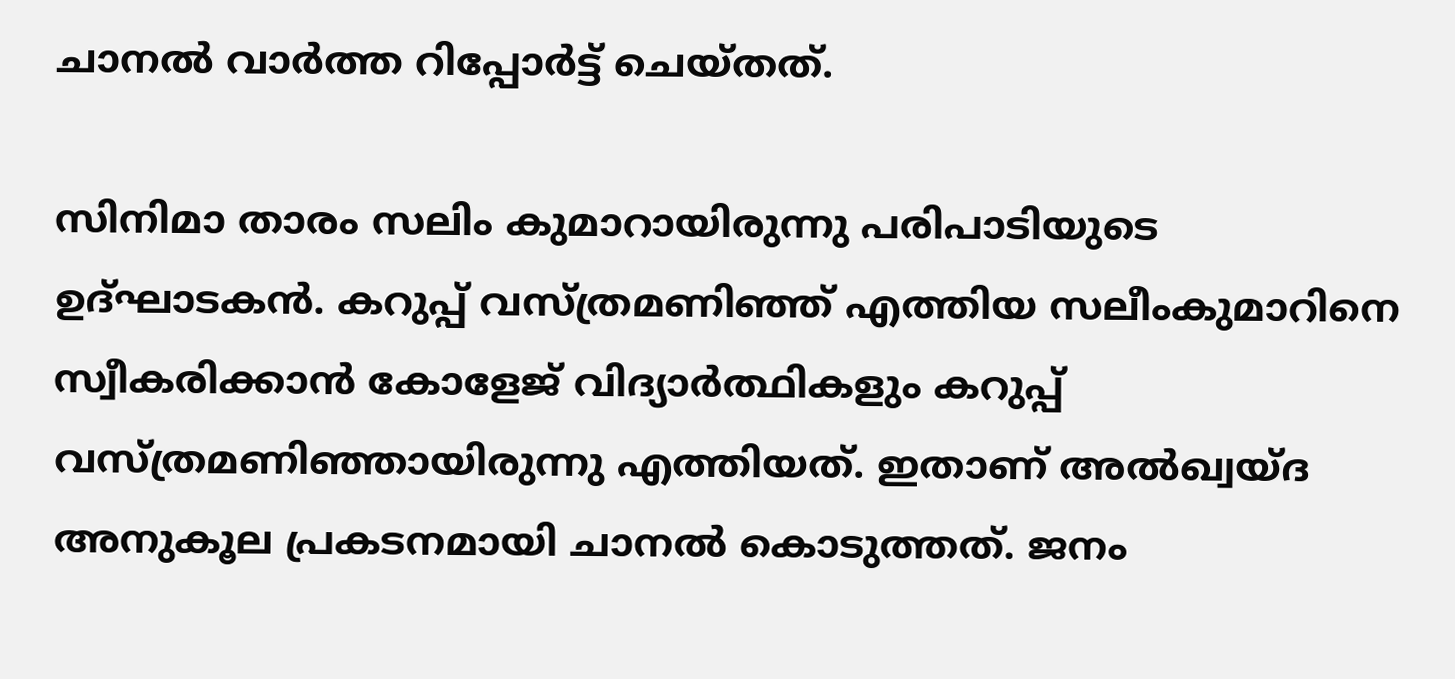ചാനല്‍ വാര്‍ത്ത റിപ്പോര്‍ട്ട് ചെയ്തത്.

സിനിമാ താരം സലിം കുമാറായിരുന്നു പരിപാടിയുടെ ഉദ്ഘാടകന്‍. കറുപ്പ് വസ്ത്രമണിഞ്ഞ് എത്തിയ സലീംകുമാറിനെ സ്വീകരിക്കാന്‍ കോളേജ് വിദ്യാര്‍ത്ഥികളും കറുപ്പ് വസ്ത്രമണിഞ്ഞായിരുന്നു എത്തിയത്. ഇതാണ് അല്‍ഖ്വയ്ദ അനുകൂല പ്രകടനമായി ചാനല്‍ കൊടുത്തത്. ജനം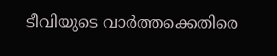ടീവിയുടെ വാര്‍ത്തക്കെതിരെ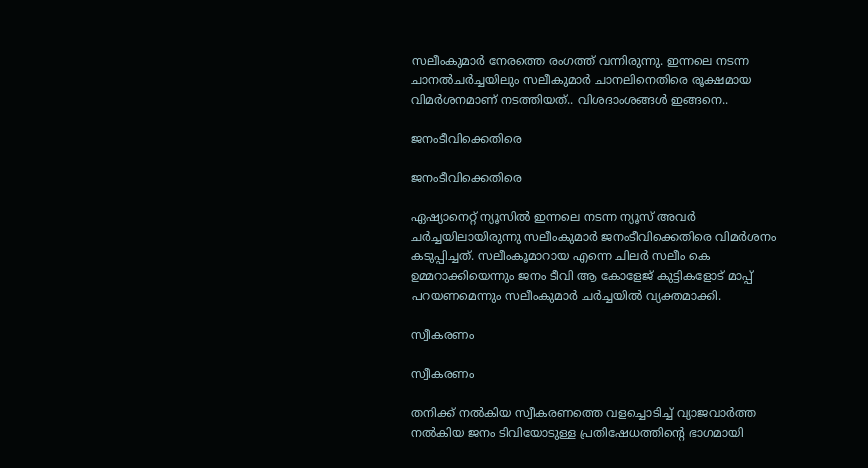സലീംകുമാര്‍ നേരത്തെ രംഗത്ത് വന്നിരുന്നു. ഇന്നലെ നടന്ന ചാനല്‍ചര്‍ച്ചയിലും സലീകുമാര്‍ ചാനലിനെതിരെ രൂക്ഷമായ വിമര്‍ശനമാണ് നടത്തിയത്.. വിശദാംശങ്ങള്‍ ഇങ്ങനെ..

ജനംടീവിക്കെതിരെ

ജനംടീവിക്കെതിരെ

ഏഷ്യാനെറ്റ് ന്യൂസില്‍ ഇന്നലെ നടന്ന ന്യൂസ് അവര്‍ ചര്‍ച്ചയിലായിരുന്നു സലീംകുമാര്‍ ജനംടീവിക്കെതിരെ വിമര്‍ശനം കടുപ്പിച്ചത്. സലീംകൂമാറായ എന്നെ ചിലര്‍ സലീം കെ ഉമ്മറാക്കിയെന്നും ജനം ടീവി ആ കോളേജ് കുട്ടികളോട് മാപ്പ് പറയണമെന്നും സലീംകുമാര്‍ ചര്‍ച്ചയില്‍ വ്യക്തമാക്കി.

സ്വീകരണം

സ്വീകരണം

തനിക്ക് നല്‍കിയ സ്വീകരണത്തെ വളച്ചൊടിച്ച് വ്യാജവാര്‍ത്ത നല്‍കിയ ജനം ടിവിയോടുള്ള പ്രതിഷേധത്തിന്റെ ഭാഗമായി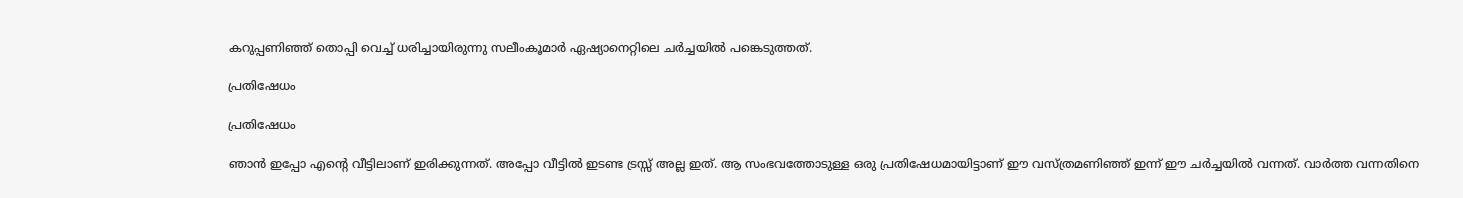കറുപ്പണിഞ്ഞ് തൊപ്പി വെച്ച് ധരിച്ചായിരുന്നു സലീംകൂമാര്‍ ഏഷ്യാനെറ്റിലെ ചര്‍ച്ചയില്‍ പങ്കെടുത്തത്.

പ്രതിഷേധം

പ്രതിഷേധം

ഞാന്‍ ഇപ്പോ എന്റെ വീട്ടിലാണ് ഇരിക്കുന്നത്. അപ്പോ വീട്ടില്‍ ഇടണ്ട ട്രസ്സ് അല്ല ഇത്. ആ സംഭവത്തോടുള്ള ഒരു പ്രതിഷേധമായിട്ടാണ് ഈ വസ്ത്രമണിഞ്ഞ് ഇന്ന് ഈ ചര്‍ച്ചയില്‍ വന്നത്. വാര്‍ത്ത വന്നതിനെ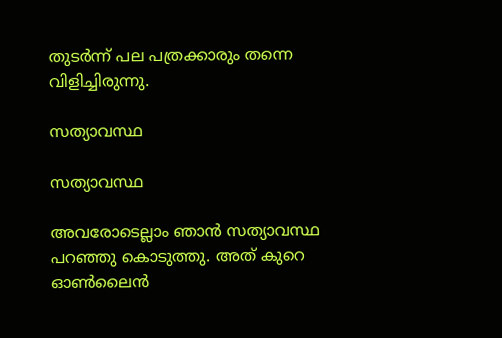തുടര്‍ന്ന് പല പത്രക്കാരും തന്നെ വിളിച്ചിരുന്നു.

സത്യാവസ്ഥ

സത്യാവസ്ഥ

അവരോടെല്ലാം ഞാന്‍ സത്യാവസ്ഥ പറഞ്ഞു കൊടുത്തു. അത് കുറെ ഓണ്‍ലൈന്‍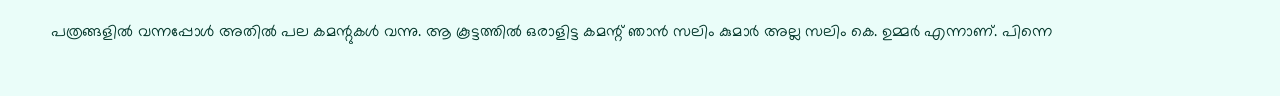പത്രങ്ങളില്‍ വന്നപ്പോള്‍ അതില്‍ പല കമന്റുകള്‍ വന്നു. ആ കൂട്ടത്തില്‍ ഒരാളിട്ട കമന്റ് ഞാന്‍ സലിം കുമാര്‍ അല്ല സലിം കെ. ഉമ്മര്‍ എന്നാണ്. പിന്നെ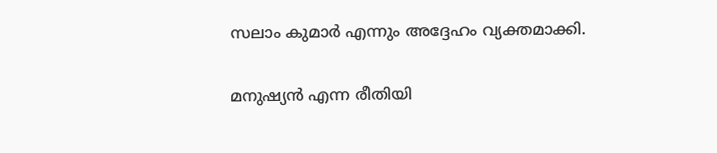സലാം കുമാര്‍ എന്നും അദ്ദേഹം വ്യക്തമാക്കി.

മനുഷ്യന്‍ എന്ന രീതിയി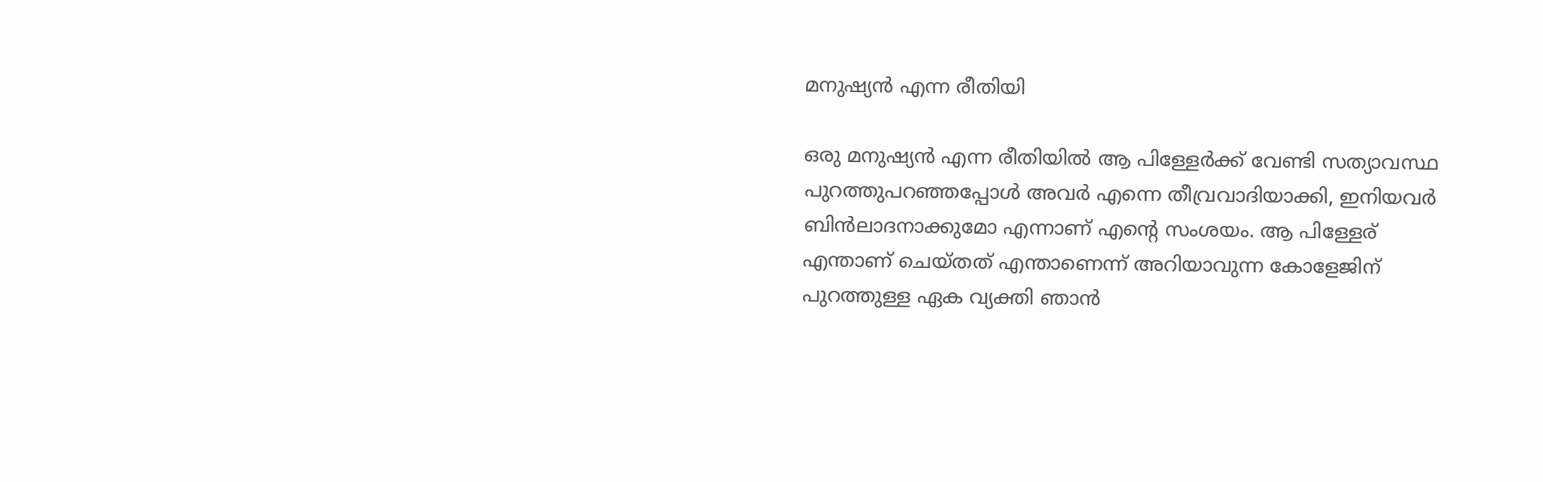മനുഷ്യന്‍ എന്ന രീതിയി

ഒരു മനുഷ്യന്‍ എന്ന രീതിയില്‍ ആ പിള്ളേര്‍ക്ക് വേണ്ടി സത്യാവസ്ഥ പുറത്തുപറഞ്ഞപ്പോള്‍ അവര്‍ എന്നെ തീവ്രവാദിയാക്കി, ഇനിയവര്‍ ബിന്‍ലാദനാക്കുമോ എന്നാണ് എന്റെ സംശയം. ആ പിള്ളേര് എന്താണ് ചെയ്തത് എന്താണെന്ന് അറിയാവുന്ന കോളേജിന് പുറത്തുള്ള ഏക വ്യക്തി ഞാന്‍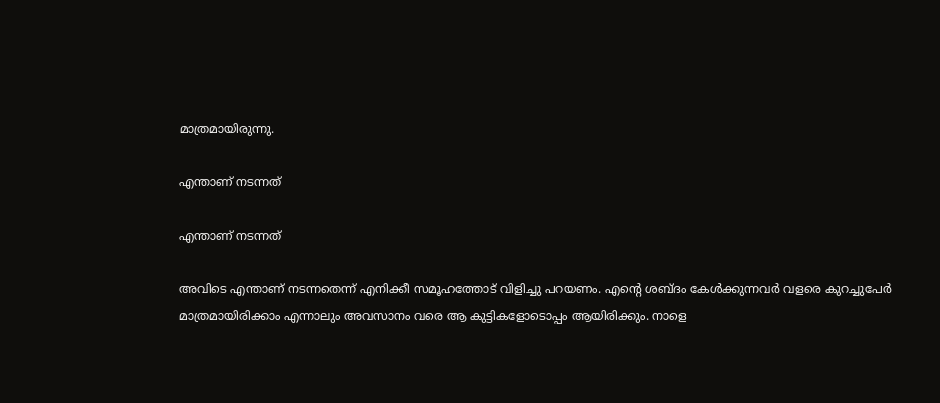മാത്രമായിരുന്നു.

എന്താണ് നടന്നത്

എന്താണ് നടന്നത്

അവിടെ എന്താണ് നടന്നതെന്ന് എനിക്കീ സമൂഹത്തോട് വിളിച്ചു പറയണം. എന്റെ ശബ്ദം കേള്‍ക്കുന്നവര്‍ വളരെ കുറച്ചുപേര്‍ മാത്രമായിരിക്കാം എന്നാലും അവസാനം വരെ ആ കുട്ടികളോടൊപ്പം ആയിരിക്കും. നാളെ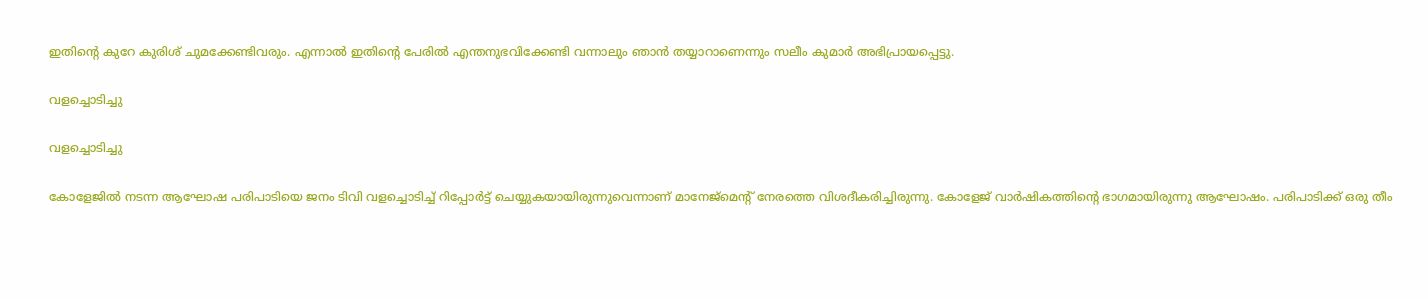ഇതിന്റെ കുറേ കുരിശ് ചുമക്കേണ്ടിവരും. എന്നാല്‍ ഇതിന്റെ പേരില്‍ എന്തനുഭവിക്കേണ്ടി വന്നാലും ഞാന്‍ തയ്യാറാണെന്നും സലീം കുമാര്‍ അഭിപ്രായപ്പെട്ടു.

വളച്ചൊടിച്ചു

വളച്ചൊടിച്ചു

കോളേജില്‍ നടന്ന ആഘോഷ പരിപാടിയെ ജനം ടിവി വളച്ചൊടിച്ച് റിപ്പോര്‍ട്ട് ചെയ്യുകയായിരുന്നുവെന്നാണ് മാനേജ്‌മെന്റ് നേരത്തെ വിശദീകരിച്ചിരുന്നു. കോളേജ് വാര്‍ഷികത്തിന്റെ ഭാഗമായിരുന്നു ആഘോഷം. പരിപാടിക്ക് ഒരു തീം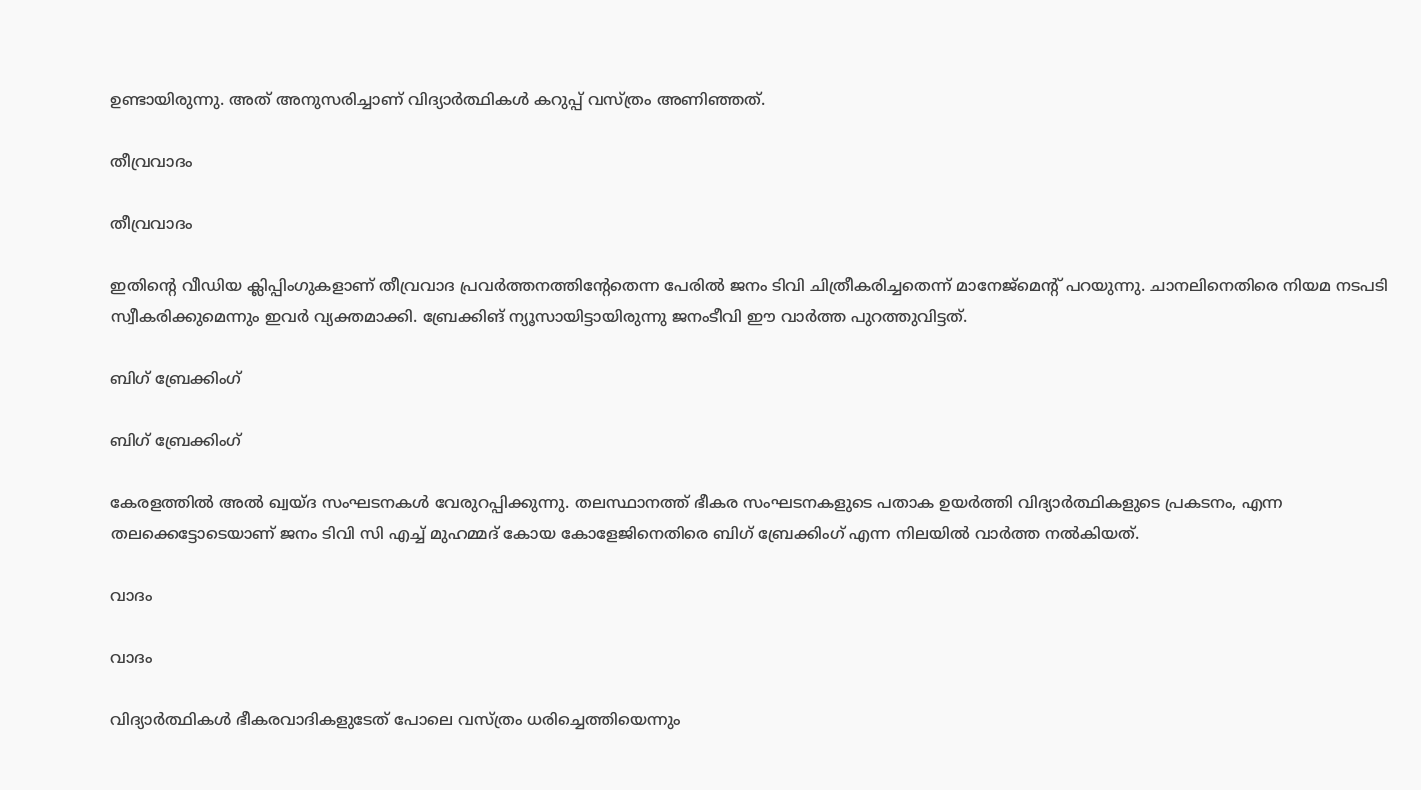ഉണ്ടായിരുന്നു. അത് അനുസരിച്ചാണ് വിദ്യാര്‍ത്ഥികള്‍ കറുപ്പ് വസ്ത്രം അണിഞ്ഞത്.

തീവ്രവാദം

തീവ്രവാദം

ഇതിന്റെ വീഡിയ ക്ലിപ്പിംഗുകളാണ് തീവ്രവാദ പ്രവര്‍ത്തനത്തിന്റേതെന്ന പേരില്‍ ജനം ടിവി ചിത്രീകരിച്ചതെന്ന് മാനേജ്‌മെന്റ് പറയുന്നു. ചാനലിനെതിരെ നിയമ നടപടി സ്വീകരിക്കുമെന്നും ഇവര്‍ വ്യക്തമാക്കി. ബ്രേക്കിങ് ന്യൂസായിട്ടായിരുന്നു ജനംടീവി ഈ വാര്‍ത്ത പുറത്തുവിട്ടത്.

ബിഗ് ബ്രേക്കിംഗ്

ബിഗ് ബ്രേക്കിംഗ്

കേരളത്തില്‍ അല്‍ ഖ്വയ്ദ സംഘടനകള്‍ വേരുറപ്പിക്കുന്നു. തലസ്ഥാനത്ത് ഭീകര സംഘടനകളുടെ പതാക ഉയര്‍ത്തി വിദ്യാര്‍ത്ഥികളുടെ പ്രകടനം, എന്ന തലക്കെട്ടോടെയാണ് ജനം ടിവി സി എച്ച് മുഹമ്മദ് കോയ കോളേജിനെതിരെ ബിഗ് ബ്രേക്കിംഗ് എന്ന നിലയില്‍ വാര്‍ത്ത നല്‍കിയത്.

വാദം

വാദം

വിദ്യാര്‍ത്ഥികള്‍ ഭീകരവാദികളുടേത് പോലെ വസ്ത്രം ധരിച്ചെത്തിയെന്നും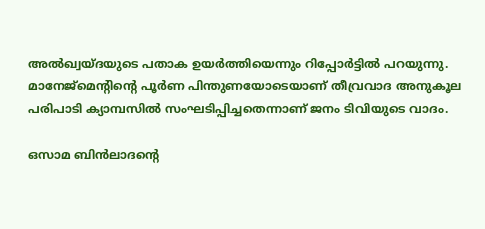അല്‍ഖ്വയ്ദയുടെ പതാക ഉയര്‍ത്തിയെന്നും റിപ്പോര്‍ട്ടില്‍ പറയുന്നു. മാനേജ്‌മെന്റിന്റെ പൂര്‍ണ പിന്തുണയോടെയാണ് തീവ്രവാദ അനുകൂല പരിപാടി ക്യാമ്പസില്‍ സംഘടിപ്പിച്ചതെന്നാണ് ജനം ടിവിയുടെ വാദം.

ഒസാമ ബിന്‍ലാദന്റെ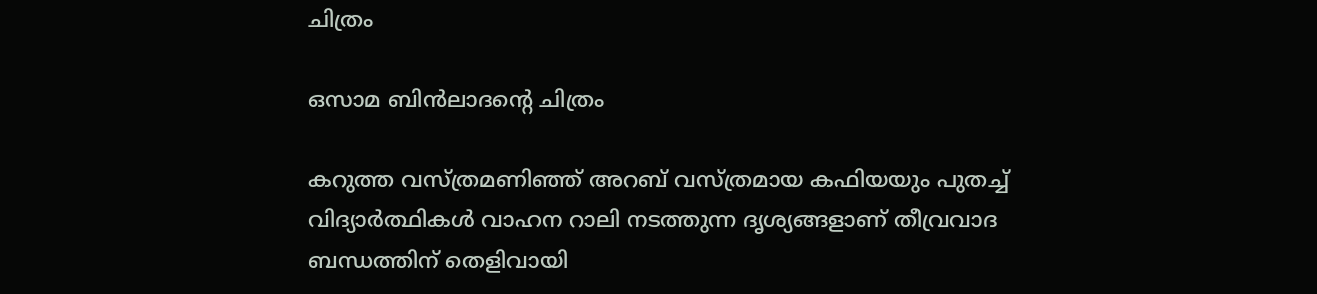ചിത്രം

ഒസാമ ബിന്‍ലാദന്റെ ചിത്രം

കറുത്ത വസ്ത്രമണിഞ്ഞ് അറബ് വസ്ത്രമായ കഫിയയും പുതച്ച് വിദ്യാര്‍ത്ഥികള്‍ വാഹന റാലി നടത്തുന്ന ദൃശ്യങ്ങളാണ് തീവ്രവാദ ബന്ധത്തിന് തെളിവായി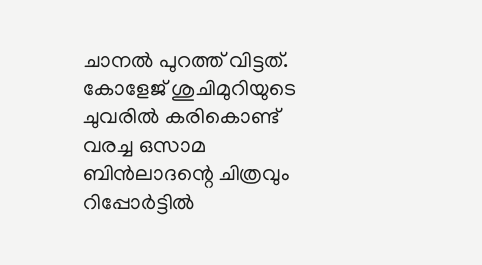ചാനല്‍ പുറത്ത് വിട്ടത്. കോളേജ് ശുചിമുറിയുടെ ചുവരില്‍ കരികൊണ്ട് വരച്ച ഒസാമ ബിന്‍ലാദന്റെ ചിത്രവും റിപ്പോര്‍ട്ടില്‍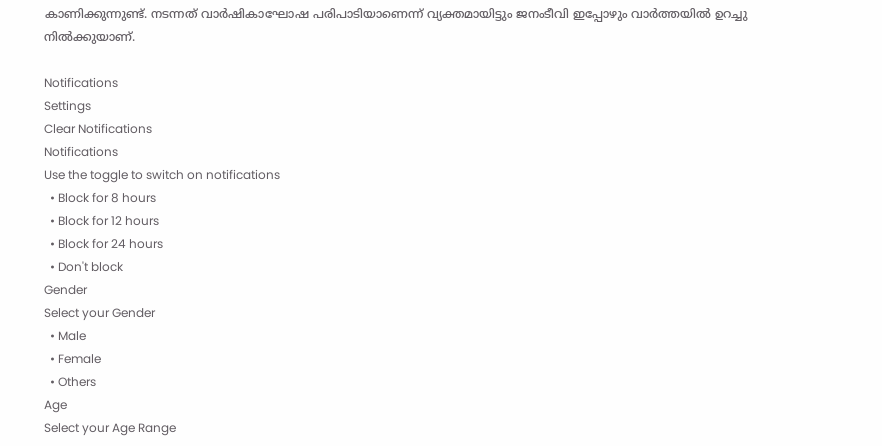കാണിക്കുന്നുണ്ട്. നടന്നത് വാര്‍ഷികാഘോഷ പരിപാടിയാണെന്ന് വ്യക്തമായിട്ടും ജനംടീവി ഇപ്പോഴും വാര്‍ത്തയില്‍ ഉറച്ചു നില്‍ക്കുയാണ്.

Notifications
Settings
Clear Notifications
Notifications
Use the toggle to switch on notifications
  • Block for 8 hours
  • Block for 12 hours
  • Block for 24 hours
  • Don't block
Gender
Select your Gender
  • Male
  • Female
  • Others
Age
Select your Age Range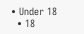• Under 18
  • 18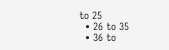to 25
  • 26 to 35
  • 36 to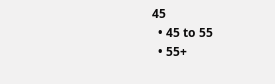45
  • 45 to 55
  • 55+